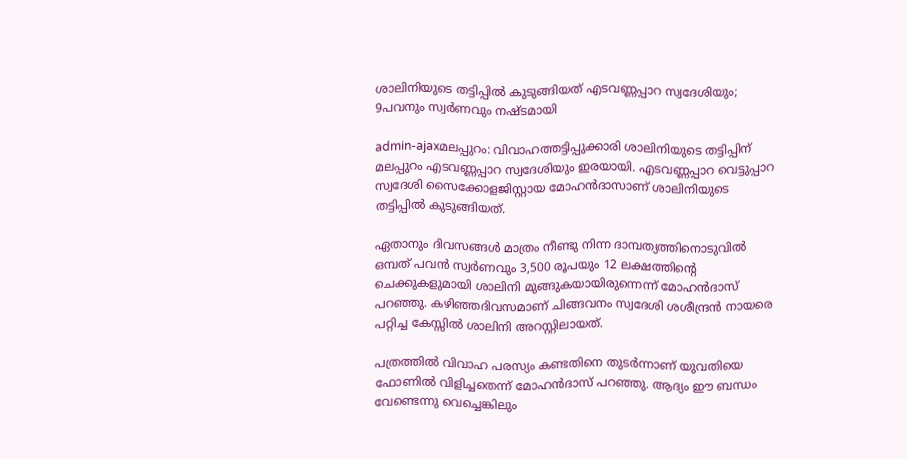ശാലിനിയുടെ തട്ടിപ്പില്‍ കുടുങ്ങിയത് എടവണ്ണപ്പാറ സ്വദേശിയും; 9പവനും സ്വര്‍ണവും നഷ്ടമായി

admin-ajaxമലപ്പുറം: വിവാഹത്തട്ടിപ്പുക്കാരി ശാലിനിയുടെ തട്ടിപ്പിന് മലപ്പുറം എടവണ്ണപ്പാറ സ്വദേശിയും ഇരയായി. എടവണ്ണപ്പാറ വെട്ടുപ്പാറ സ്വദേശി സൈക്കോളജിസ്റ്റായ മോഹന്‍ദാസാണ് ശാലിനിയുടെ തട്ടിപ്പില്‍ കുടുങ്ങിയത്.

ഏതാനും ദിവസങ്ങള്‍ മാത്രം നീണ്ടു നിന്ന ദാമ്പത്യത്തിനൊടുവില്‍ ഒമ്പത് പവന്‍ സ്വര്‍ണവും 3,500 രൂപയും 12 ലക്ഷത്തിന്റെ ചെക്കുകളുമായി ശാലിനി മുങ്ങുകയായിരുന്നെന്ന് മോഹന്‍ദാസ് പറഞ്ഞു. കഴിഞ്ഞദിവസമാണ് ചിങ്ങവനം സ്വദേശി ശശീന്ദ്രന്‍ നായരെ പറ്റിച്ച കേസ്സില്‍ ശാലിനി അറസ്റ്റിലായത്.

പത്രത്തില്‍ വിവാഹ പരസ്യം കണ്ടതിനെ തുടര്‍ന്നാണ് യുവതിയെ ഫോണില്‍ വിളിച്ചതെന്ന് മോഹന്‍ദാസ് പറഞ്ഞു. ആദ്യം ഈ ബന്ധം വേണ്ടെന്നു വെച്ചെങ്കിലും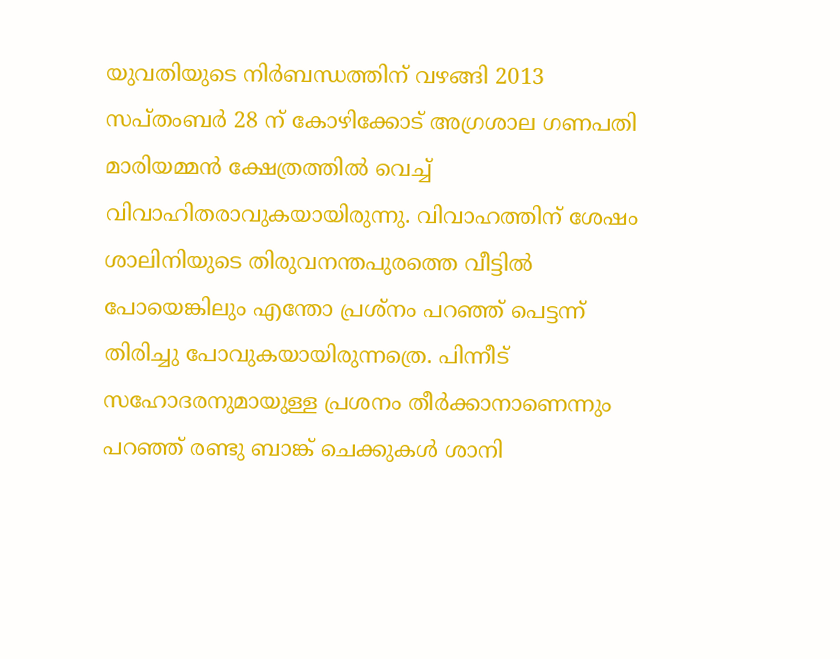യുവതിയുടെ നിര്‍ബന്ധത്തിന് വഴങ്ങി 2013 സപ്തംബര്‍ 28 ന് കോഴിക്കോട് അഗ്രശാല ഗണപതി മാരിയമ്മന്‍ ക്ഷേത്രത്തില്‍ വെച്ച് വിവാഹിതരാവുകയായിരുന്നു. വിവാഹത്തിന് ശേഷം ശാലിനിയുടെ തിരുവനന്തപുരത്തെ വീട്ടില്‍ പോയെങ്കിലും എന്തോ പ്രശ്‌നം പറഞ്ഞ് പെട്ടന്ന് തിരിച്ചു പോവുകയായിരുന്നത്രെ. പിന്നീട് സഹോദരനുമായുള്ള പ്രശനം തീര്‍ക്കാനാണെന്നും പറഞ്ഞ് രണ്ടു ബാങ്ക് ചെക്കുകള്‍ ശാനി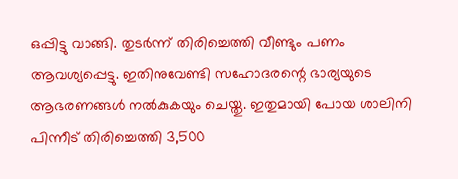ഒപ്പിട്ടു വാങ്ങി. തുടര്‍ന്ന് തിരിച്ചെത്തി വീണ്ടും പണം ആവശ്യപ്പെട്ടു. ഇതിനുവേണ്ടി സഹോദരന്റെ ഭാര്യയുടെ ആഭരണങ്ങള്‍ നല്‍കുകയും ചെയ്തു. ഇതുമായി പോയ ശാലിനി പിന്നീട് തിരിച്ചെത്തി 3,500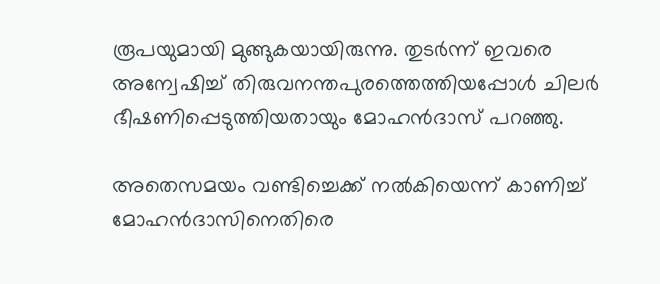രൂപയുമായി മുങ്ങുകയായിരുന്നു. തുടര്‍ന്ന് ഇവരെ അന്വേഷിച്ച് തിരുവനന്തപുരത്തെത്തിയപ്പോള്‍ ചിലര്‍ ഭീഷണിപ്പെടുത്തിയതായും മോഹന്‍ദാസ് പറഞ്ഞു.

അതെസമയം വണ്ടിച്ചെക്ക് നല്‍കിയെന്ന് കാണിച്ച് മോഹന്‍ദാസിനെതിരെ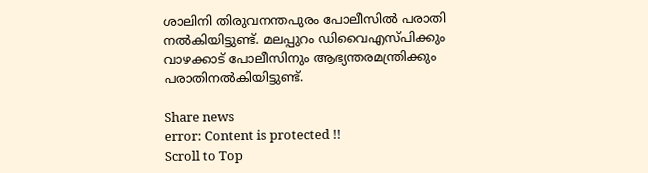ശാലിനി തിരുവനന്തപുരം പോലീസില്‍ പരാതി നല്‍കിയിട്ടുണ്ട്. മലപ്പുറം ഡിവൈഎസ്പിക്കും വാഴക്കാട് പോലീസിനും ആഭ്യന്തരമന്ത്രിക്കും പരാതിനല്‍കിയിട്ടുണ്ട്.

Share news
error: Content is protected !!
Scroll to Top